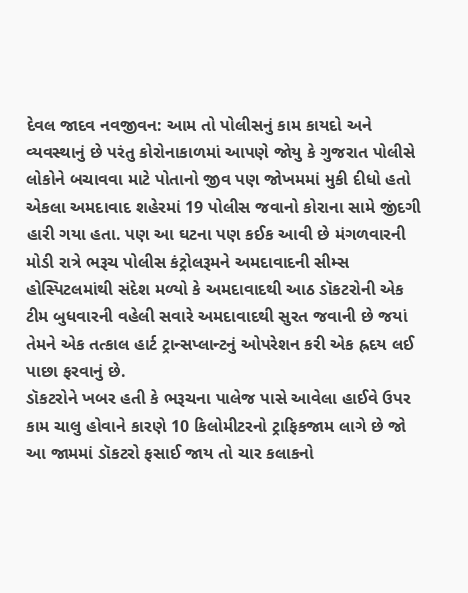દેવલ જાદવ નવજીવન: આમ તો પોલીસનું કામ કાયદો અને વ્યવસ્થાનું છે પરંતુ કોરોનાકાળમાં આપણે જોયુ કે ગુજરાત પોલીસે લોકોને બચાવવા માટે પોતાનો જીવ પણ જોખમમાં મુકી દીધો હતો એકલા અમદાવાદ શહેરમાં 19 પોલીસ જવાનો કોરાના સામે જીંદગી હારી ગયા હતા. પણ આ ઘટના પણ કઈક આવી છે મંગળવારની મોડી રાત્રે ભરૂચ પોલીસ કંટ્રોલરૂમને અમદાવાદની સીમ્સ હોસ્પિટલમાંથી સંદેશ મળ્યો કે અમદાવાદથી આઠ ડૉકટરોની એક ટીમ બુધવારની વહેલી સવારે અમદાવાદથી સુરત જવાની છે જયાં તેમને એક તત્કાલ હાર્ટ ટ્રાન્સપ્લાન્ટનું ઓપરેશન કરી એક હ્રદય લઈ પાછા ફરવાનું છે.
ડૉકટરોને ખબર હતી કે ભરૂચના પાલેજ પાસે આવેલા હાઈવે ઉપર કામ ચાલુ હોવાને કારણે 10 કિલોમીટરનો ટ્રાફિકજામ લાગે છે જો આ જામમાં ડૉકટરો ફસાઈ જાય તો ચાર કલાકનો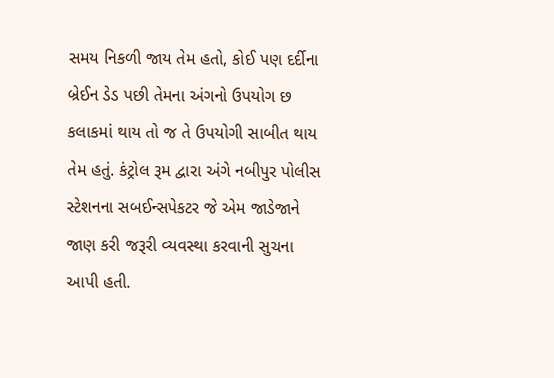સમય નિકળી જાય તેમ હતો, કોઈ પણ દર્દીના બ્રેઈન ડેડ પછી તેમના અંગનો ઉપયોગ છ કલાકમાં થાય તો જ તે ઉપયોગી સાબીત થાય તેમ હતું. કંટ્રોલ રૂમ દ્વારા અંગે નબીપુર પોલીસ સ્ટેશનના સબઈન્સપેકટર જે એમ જાડેજાને જાણ કરી જરૂરી વ્યવસ્થા કરવાની સુચના આપી હતી.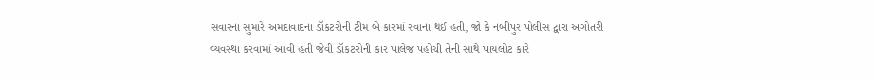સવારના સુમારે અમદાવાદના ડૉકટરોની ટીમ બે કારમાં રવાના થઈ હતી, જો કે નબીપુર પોલીસ દ્વારા અગોતરી વ્યવસ્થા કરવામાં આવી હતી જેવી ડૉકટરોની કાર પાલેજ પહોચી તેની સાથે પાયલોટ કારે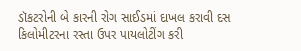ડૉકટરોની બે કારની રોગ સાઈડમાં દાખલ કરાવી દસ કિલોમીટરના રસ્તા ઉપર પાયલોટીંગ કરી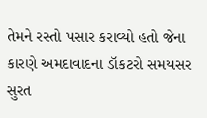તેમને રસ્તો પસાર કરાવ્યો હતો જેના કારણે અમદાવાદના ડૉકટરો સમયસર સુરત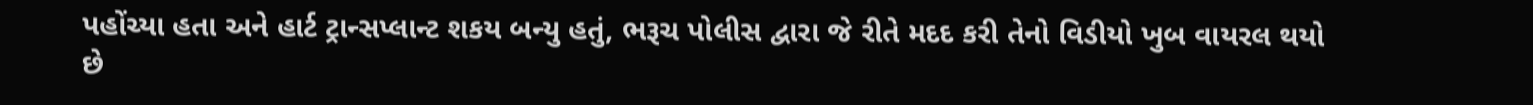પહોંચ્યા હતા અને હાર્ટ ટ્રાન્સપ્લાન્ટ શકય બન્યુ હતું, ભરૂચ પોલીસ દ્વારા જે રીતે મદદ કરી તેનો વિડીયો ખુબ વાયરલ થયો છે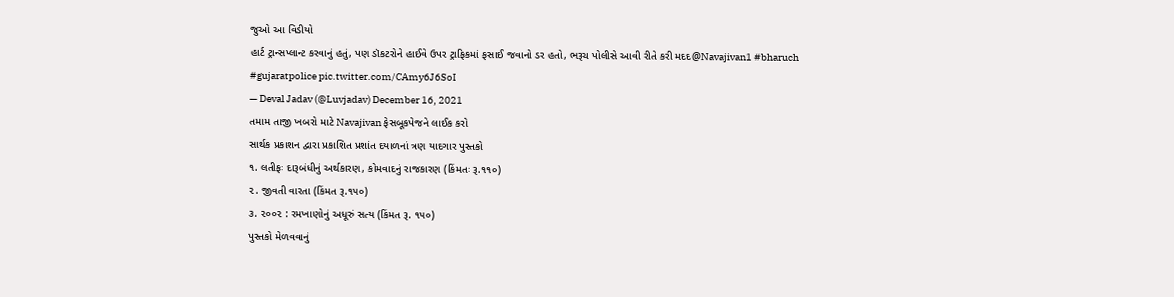જુઓ આ વિડીયો
હાર્ટ ટ્રાન્સપ્લાન્ટ કરવાનું હતું, પણ ડૉકટરોને હાઈવે ઉપર ટ્રાફિકમાં ફસાઈ જવાનો ડર હતો, ભરૂચ પોલીસે આવી રીતે કરી મદદ@Navajivan1 #bharuch #gujaratpolice pic.twitter.com/CAmy6J6SoI
— Deval Jadav (@Luvjadav) December 16, 2021
તમામ તાજી ખબરો માટે Navajivan ફેસબૂકપેજને લાઈક કરો
સાર્થક પ્રકાશન દ્વારા પ્રકાશિત પ્રશાંત દયાળનાં ત્રણ યાદગાર પુસ્તકો
૧. લતીફઃ દારૂબંધીનું અર્થકારણ, કોમવાદનું રાજકારણ (કિંમતઃ રૂ.૧૧૦)
૨. જીવતી વારતા (કિંમત રૂ.૧૫૦)
૩. ૨૦૦૨ : રમખાણોનું અધૂરું સત્ય (કિંમત રૂ. ૧૫૦)
પુસ્તકો મેળવવાનું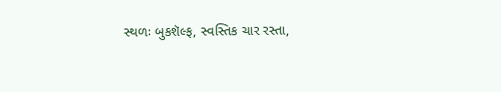સ્થળઃ બુકશૅલ્ફ, સ્વસ્તિક ચાર રસ્તા,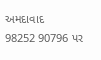અમદાવાદ
98252 90796 પર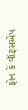ફોન કે વૉટ્સએપ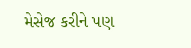મેસેજ કરીને પણ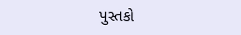પુસ્તકો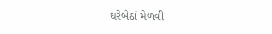ઘરેબેઠાં મેળવી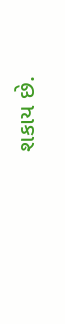શકાય છે.